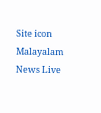Site icon Malayalam News Live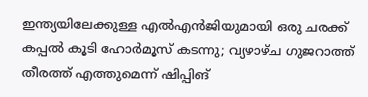ഇന്ത്യയിലേക്കുള്ള എല്‍എന്‍ജിയുമായി ഒരു ചരക്ക് കപ്പല്‍ കൂടി ഹോര്‍മൂസ് കടന്നു; വ്യഴാഴ്ച ഗുജറാത്ത് തീരത്ത് എത്തുമെന്ന് ഷിപ്പിങ്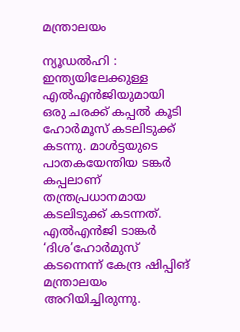മന്ത്രാലയം

ന്യൂഡൽഹി : ഇന്ത്യയിലേക്കുള്ള എല്‍എന്‍ജിയുമായി ഒരു ചരക്ക് കപ്പല്‍ കൂടി ഹോര്‍മൂസ് കടലിടുക്ക് കടന്നു. മാള്‍ട്ടയുടെ പാതകയേന്തിയ ടങ്കര്‍ കപ്പലാണ് തന്ത്രപ്രധാനമായ കടലിടുക്ക് കടന്നത്. എല്‍എന്‍ജി ടാങ്കര്‍ ‘ദിശ’ഹോര്‍മുസ് കടന്നെന്ന് കേന്ദ്ര ഷിപ്പിങ് മന്ത്രാലയം അറിയിച്ചിരുന്നു.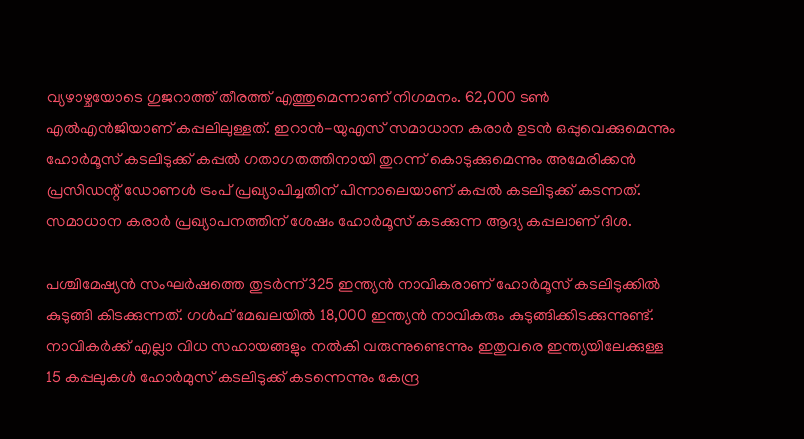വ്യഴാഴ്ചയോടെ ഗുജറാത്ത് തീരത്ത് എത്തുമെന്നാണ് നിഗമനം. 62,000 ടണ്‍ എല്‍എന്‍ജിയാണ് കപ്പലിലുള്ളത്. ഇറാന്‍-യുഎസ് സമാധാന കരാര്‍ ഉടന്‍ ഒപ്പുവെക്കുമെന്നും ഹോര്‍മൂസ് കടലിടുക്ക് കപ്പല്‍ ഗതാഗതത്തിനായി തുറന്ന് കൊടുക്കുമെന്നും അമേരിക്കന്‍ പ്രസിഡന്റ് ഡോണള്‍ ട്രംപ് പ്രഖ്യാപിച്ചതിന് പിന്നാലെയാണ് കപ്പല്‍ കടലിടുക്ക് കടന്നത്. സമാധാന കരാര്‍ പ്രഖ്യാപനത്തിന് ശേഷം ഹോര്‍മൂസ് കടക്കുന്ന ആദ്യ കപ്പലാണ് ദിശ.

പശ്ചിമേഷ്യന്‍ സംഘര്‍ഷത്തെ തുടര്‍ന്ന് 325 ഇന്ത്യന്‍ നാവികരാണ് ഹോര്‍മൂസ് കടലിടുക്കില്‍ കുടുങ്ങി കിടക്കുന്നത്. ഗള്‍ഫ് മേഖലയില്‍ 18,000 ഇന്ത്യന്‍ നാവികരും കുടുങ്ങിക്കിടക്കുന്നുണ്ട്. നാവികര്‍ക്ക് എല്ലാ വിധ സഹായങ്ങളും നല്‍കി വരുന്നുണ്ടെന്നും ഇതുവരെ ഇന്ത്യയിലേക്കുള്ള 15 കപ്പലുകള്‍ ഹോര്‍മുസ് കടലിടുക്ക് കടന്നെന്നും കേന്ദ്ര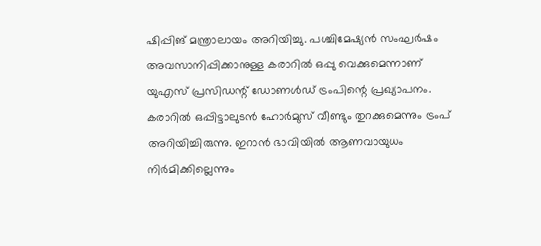ഷിപ്പിങ് മന്ത്രാലായം അറിയിച്ചു. പശ്ചിമേഷ്യന്‍ സംഘര്‍ഷം അവസാനിപ്പിക്കാനുള്ള കരാറില്‍ ഒപ്പു വെക്കുമെന്നാണ് യുഎസ് പ്രസിഡന്റ് ഡോണള്‍ഡ് ട്രംപിന്റെ പ്രഖ്യാപനം. കരാറില്‍ ഒപ്പിട്ടാലുടന്‍ ഹോര്‍മുസ് വീണ്ടും തുറക്കുമെന്നും ട്രംപ് അറിയിച്ചിരുന്നു. ഇറാന്‍ ഭാവിയില്‍ ആണവായുധം നിര്‍മിക്കില്ലെന്നും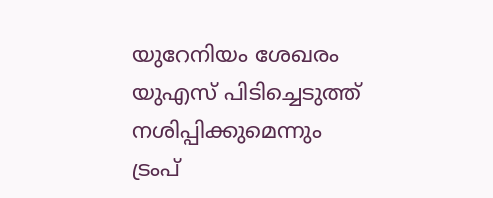യുറേനിയം ശേഖരം യുഎസ് പിടിച്ചെടുത്ത് നശിപ്പിക്കുമെന്നും ട്രംപ്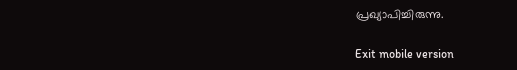പ്രഖ്യാപിച്ചിരുന്നു.

Exit mobile version